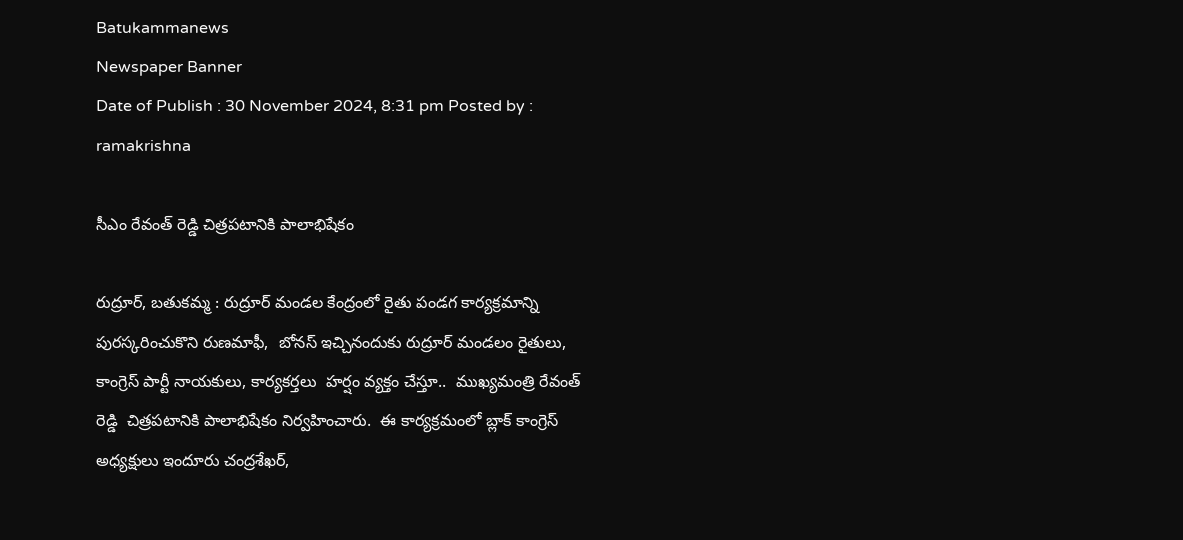Batukammanews
Newspaper Banner
Date of Publish : 30 November 2024, 8:31 pm Posted by : ramakrishna

సీఎం రేవంత్ రెడ్డి చిత్రపటానికి పాలాభిషేకం

రుద్రూర్, బతుకమ్మ : రుద్రూర్ మండల కేంద్రంలో రైతు పండగ కార్యక్రమాన్ని పురస్కరించుకొని రుణమాఫీ,  బోనస్ ఇచ్చినందుకు రుద్రూర్ మండలం రైతులు, కాంగ్రెస్ పార్టీ నాయకులు, కార్యకర్తలు  హర్షం వ్యక్తం చేస్తూ..  ముఖ్యమంత్రి రేవంత్ రెడ్డి  చిత్రపటానికి పాలాభిషేకం నిర్వహించారు.  ఈ కార్యక్రమంలో బ్లాక్ కాంగ్రెస్ అధ్యక్షులు ఇందూరు చంద్రశేఖర్,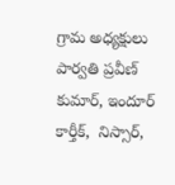గ్రామ అధ్యక్షులు పార్వతి ప్రవీణ్ కుమార్, ఇందూర్ కార్తీక్,  నిస్సార్,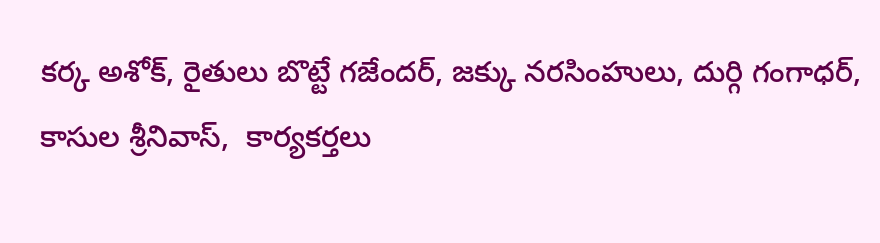కర్క అశోక్, రైతులు బొట్టే గజేందర్, జక్కు నరసింహులు, దుర్గి గంగాధర్, కాసుల శ్రీనివాస్,  కార్యకర్తలు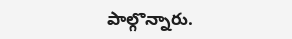పాల్గొన్నారు.